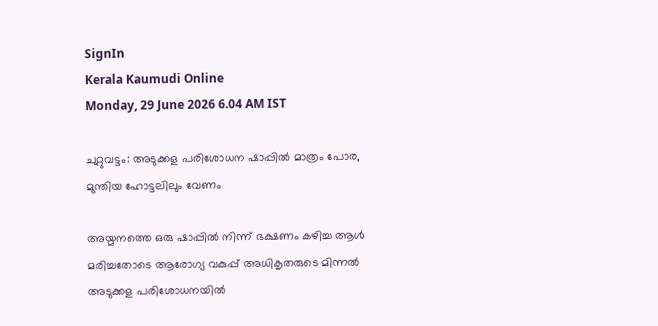SignIn
Kerala Kaumudi Online
Monday, 29 June 2026 6.04 AM IST

ചുറ്റുവട്ടം: അടുക്കള പരിശോധന ഷാപ്പിൽ മാത്രം പോര, മുന്തിയ ഹോട്ടലിലും വേണം

അയ്മനത്തെ ഒരു ഷാപ്പിൽ നിന്ന് ഭക്ഷണം കഴിച്ച ആൾ മരിച്ചതോടെ ആരോഗ്യ വകുപ്പ് അധികൃതരുടെ മിന്നൽ അടുക്കള പരിശോധനയിൽ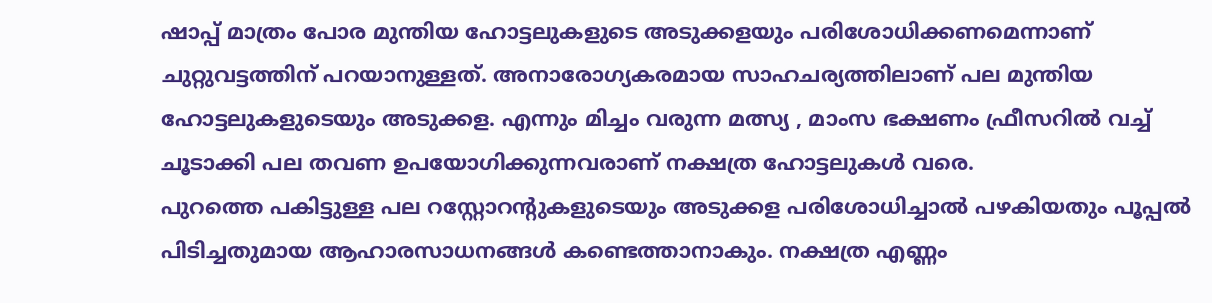ഷാപ്പ് മാത്രം പോര മുന്തിയ ഹോട്ടലുകളുടെ അടുക്കളയും പരിശോധിക്കണമെന്നാണ് ചുറ്റുവട്ടത്തിന് പറയാനുള്ളത്. അനാരോഗ്യകരമായ സാഹചര്യത്തിലാണ് പല മുന്തിയ ഹോട്ടലുകളുടെയും അടുക്കള. എന്നും മിച്ചം വരുന്ന മത്സ്യ , മാംസ ഭക്ഷണം ഫ്രീസറിൽ വച്ച് ചൂടാക്കി പല തവണ ഉപയോഗിക്കുന്നവരാണ് നക്ഷത്ര ഹോട്ടലുകൾ വരെ.
പുറത്തെ പകിട്ടുള്ള പല റസ്റ്റോറന്റുകളുടെയും അടുക്കള പരിശോധിച്ചാൽ പഴകിയതും പൂപ്പൽ പിടിച്ചതുമായ ആഹാരസാധനങ്ങൾ കണ്ടെത്താനാകും. നക്ഷത്ര എണ്ണം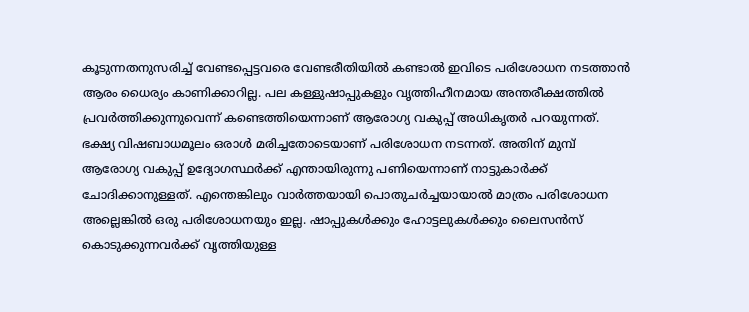കൂടുന്നതനുസരിച്ച് വേണ്ടപ്പെട്ടവരെ വേണ്ടരീതിയിൽ കണ്ടാൽ ഇവിടെ പരിശോധന നടത്താൻ ആരം ധൈര്യം കാണിക്കാറില്ല. പല കള്ളുഷാപ്പുകളും വൃത്തിഹീനമായ അന്തരീക്ഷത്തിൽ പ്രവർത്തിക്കുന്നുവെന്ന് കണ്ടെത്തിയെന്നാണ് ആരോഗ്യ വകുപ്പ് അധികൃതർ പറയുന്നത്. ഭക്ഷ്യ വിഷബാധമൂലം ഒരാൾ മരിച്ചതോടെയാണ് പരിശോധന നടന്നത്. അതിന് മുമ്പ് ആരോഗ്യ വകുപ്പ് ഉദ്യോഗസ്ഥർക്ക് എന്തായിരുന്നു പണിയെന്നാണ് നാട്ടുകാർക്ക് ചോദിക്കാനുള്ളത്. എന്തെങ്കിലും വാർത്തയായി പൊതുചർച്ചയായാൽ മാത്രം പരിശോധന അല്ലെങ്കിൽ ഒരു പരിശോധനയും ഇല്ല. ഷാപ്പുകൾക്കും ഹോട്ടലുകൾക്കും ലൈസൻസ് കൊടുക്കുന്നവർക്ക് വൃത്തിയുള്ള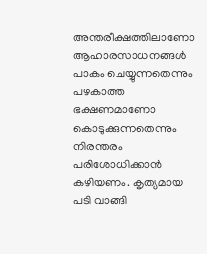അന്തരീക്ഷത്തിലാണോ ആഹാരസാധനങ്ങൾ പാകം ചെയ്യുന്നതെന്നും പഴകാത്ത ഭക്ഷണമാണോ കൊടുക്കുന്നതെന്നും നിരന്തരം പരിശോധിക്കാൻ കഴിയണം. കൃത്യമായ പടി വാങ്ങി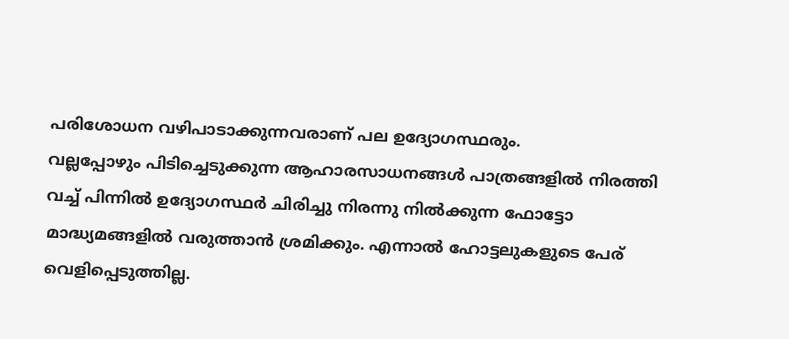പരിശോധന വഴിപാടാക്കുന്നവരാണ് പല ഉദ്യോഗസ്ഥരും.
വല്ലപ്പോഴും പിടിച്ചെടുക്കുന്ന ആഹാരസാധനങ്ങൾ പാത്രങ്ങളിൽ നിരത്തി വച്ച് പിന്നിൽ ഉദ്യോഗസ്ഥർ ചിരിച്ചു നിരന്നു നിൽക്കുന്ന ഫോട്ടോ മാദ്ധ്യമങ്ങളിൽ വരുത്താൻ ശ്രമിക്കും. എന്നാൽ ഹോട്ടലുകളുടെ പേര് വെളിപ്പെടുത്തില്ല.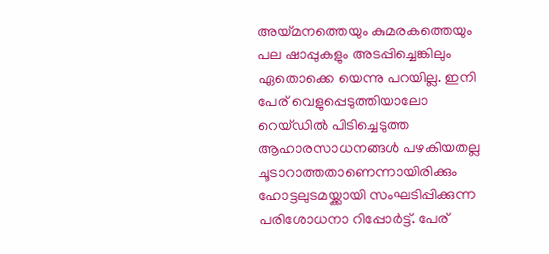അയ്മനത്തെയും കുമരകത്തെയും പല ഷാപ്പുകളും അടപ്പിച്ചെങ്കിലും ഏതൊക്കെ യെന്നു പറയില്ല. ഇനി പേര് വെളുപ്പെടുത്തിയാലോ റെയ്ഡിൽ പിടിച്ചെടുത്ത ആഹാരസാധനങ്ങൾ പഴകിയതല്ല ചൂടാറാത്തതാണെന്നായിരിക്കും ഹോട്ടലുടമയ്ക്കായി സംഘടിപ്പിക്കുന്ന പരിശോധനാ റിപ്പോർട്ട്. പേര്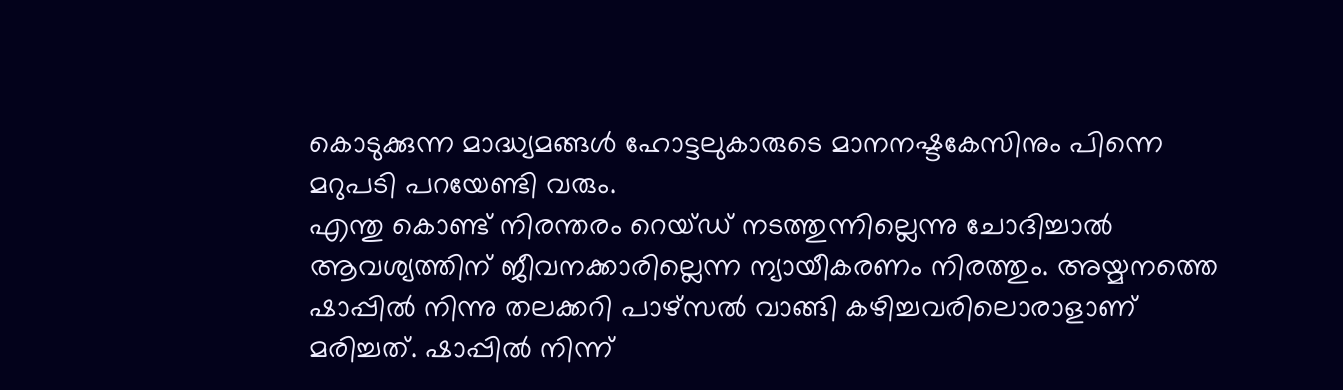കൊടുക്കുന്ന മാദ്ധ്യമങ്ങൾ ഹോട്ടലുകാരുടെ മാനനഷ്ടകേസിനും പിന്നെ മറുപടി പറയേണ്ടി വരും.
എന്തു കൊണ്ട് നിരന്തരം റെയ്ഡ് നടത്തുന്നില്ലെന്നു ചോദിച്ചാൽ ആവശ്യത്തിന് ജീവനക്കാരില്ലെന്ന ന്യായീകരണം നിരത്തും. അയ്മനത്തെ ഷാപ്പിൽ നിന്നു തലക്കറി പാഴ്‌സൽ വാങ്ങി കഴിച്ചവരിലൊരാളാണ് മരിച്ചത്. ഷാപ്പിൽ നിന്ന്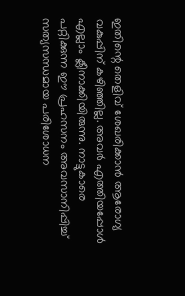ഇതിന്റെ തെളിവ് ശേഖരിക്കാൻ ആരോഗ്യ വകുപ്പിന് കഴിഞ്ഞില്ല. അവർ എത്തിയപ്പോൾ എല്ലാം ക്ലീനാക്കിയിരുന്നു. നാട്ടുകാരെ പറ്റിക്കുന്ന ഈ പ്രഹസനം അവസാനിപ്പിച്ച് സത്യസന്ധമായ പരിശോധന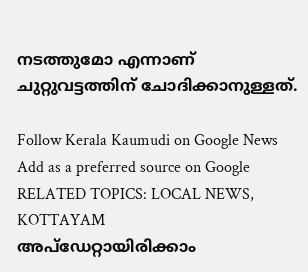നടത്തുമോ എന്നാണ് ചുറ്റുവട്ടത്തിന് ചോദിക്കാനുള്ളത്.

Follow Kerala Kaumudi on Google News Add as a preferred source on Google
RELATED TOPICS: LOCAL NEWS, KOTTAYAM
അപ്ഡേറ്റായിരിക്കാം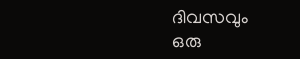ദിവസവും
ഒരു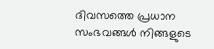ദിവസത്തെ പ്രധാന സംഭവങ്ങൾ നിങ്ങളുടെ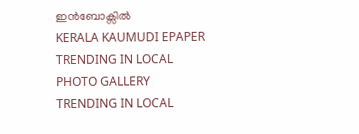ഇൻബോക്സിൽ
KERALA KAUMUDI EPAPER
TRENDING IN LOCAL
PHOTO GALLERY
TRENDING IN LOCAL